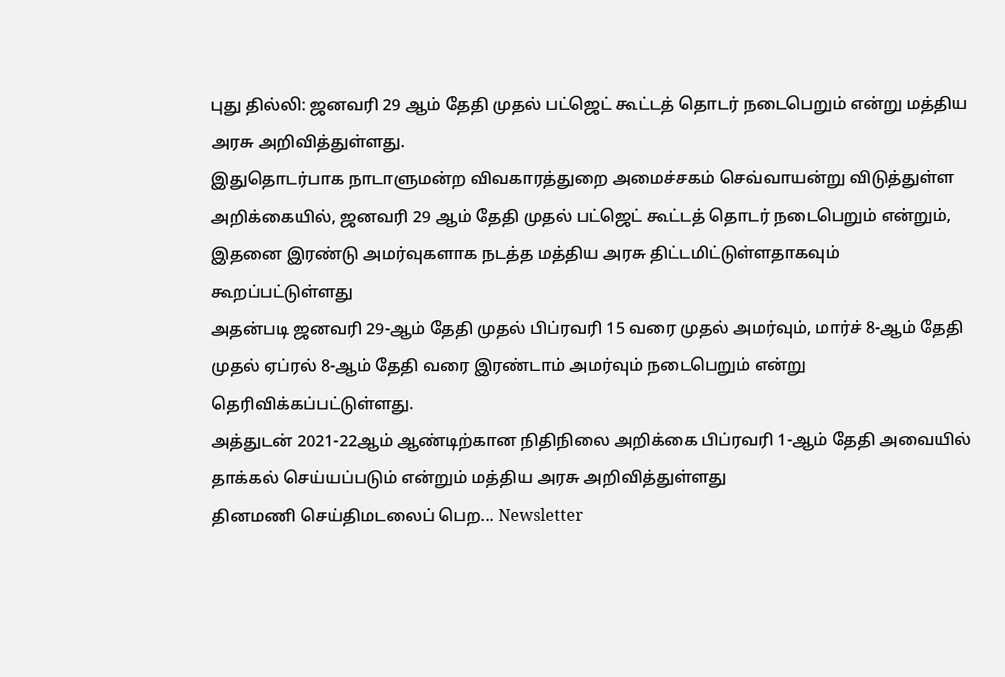புது தில்லி: ஜனவரி 29 ஆம் தேதி முதல் பட்ஜெட் கூட்டத் தொடர் நடைபெறும் என்று மத்திய அரசு அறிவித்துள்ளது.
இதுதொடர்பாக நாடாளுமன்ற விவகாரத்துறை அமைச்சகம் செவ்வாயன்று விடுத்துள்ள அறிக்கையில், ஜனவரி 29 ஆம் தேதி முதல் பட்ஜெட் கூட்டத் தொடர் நடைபெறும் என்றும், இதனை இரண்டு அமர்வுகளாக நடத்த மத்திய அரசு திட்டமிட்டுள்ளதாகவும் கூறப்பட்டுள்ளது
அதன்படி ஜனவரி 29-ஆம் தேதி முதல் பிப்ரவரி 15 வரை முதல் அமர்வும், மார்ச் 8-ஆம் தேதி முதல் ஏப்ரல் 8-ஆம் தேதி வரை இரண்டாம் அமர்வும் நடைபெறும் என்று தெரிவிக்கப்பட்டுள்ளது.
அத்துடன் 2021-22ஆம் ஆண்டிற்கான நிதிநிலை அறிக்கை பிப்ரவரி 1-ஆம் தேதி அவையில் தாக்கல் செய்யப்படும் என்றும் மத்திய அரசு அறிவித்துள்ளது
தினமணி செய்திமடலைப் பெற... Newsletter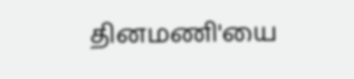தினமணி'யை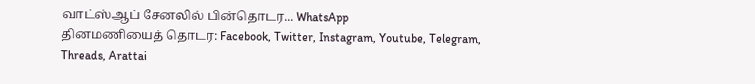வாட்ஸ்ஆப் சேனலில் பின்தொடர... WhatsApp
தினமணியைத் தொடர: Facebook, Twitter, Instagram, Youtube, Telegram, Threads, Arattai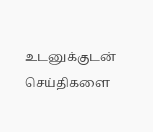உடனுக்குடன் செய்திகளை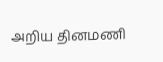அறிய தினமணி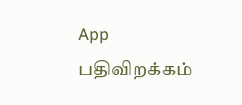App பதிவிறக்கம்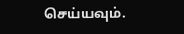செய்யவும்.